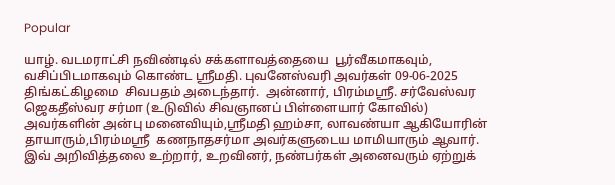Popular

யாழ். வடமராட்சி நவிண்டில் சக்களாவத்தையை  பூர்வீகமாகவும், வசிப்பிடமாகவும் கொண்ட ஸ்ரீமதி. புவனேஸ்வரி அவர்கள் 09-06-2025  திங்கட்கிழமை  சிவபதம் அடைந்தார்.  அன்னார், பிரம்மஸ்ரீ. சர்வேஸ்வர ஜெகதீஸ்வர சர்மா (உடுவில் சிவஞானப் பிள்ளையார் கோவில்) அவர்களின் அன்பு மனைவியும்,ஸ்ரீமதி ஹம்சா, லாவண்யா ஆகியோரின் தாயாரும்,பிரம்மஸ்ரீ  கணநாதசர்மா அவர்களுடைய மாமியாரும் ஆவார். இவ் அறிவித்தலை உற்றார், உறவினர், நண்பர்கள் அனைவரும் ஏற்றுக்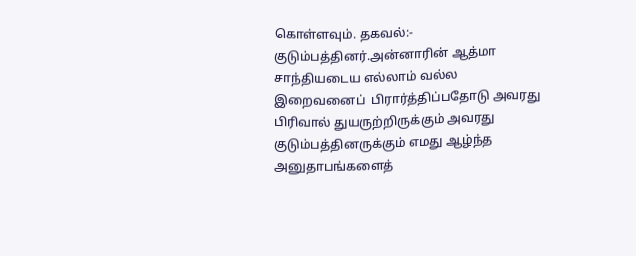கொள்ளவும். தகவல்:- குடும்பத்தினர்.அன்னாரின் ஆத்மா சாந்தியடைய எல்லாம் வல்ல இறைவனைப்  பிரார்த்திப்பதோடு அவரது பிரிவால் துயருற்றிருக்கும் அவரது குடும்பத்தினருக்கும் எமது ஆழ்ந்த அனுதாபங்களைத்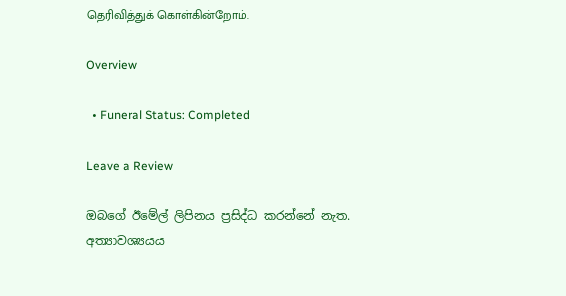தெரிவித்துக் கொள்கின்றோம்.

Overview

  • Funeral Status: Completed

Leave a Review

ඔබගේ ඊමේල් ලිපිනය ප්‍රසිද්ධ කරන්නේ නැත. අත්‍යාවශ්‍යයය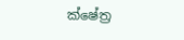ක්ෂේත්‍ර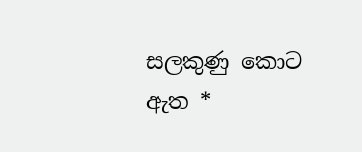සලකුණු කොට ඇත *